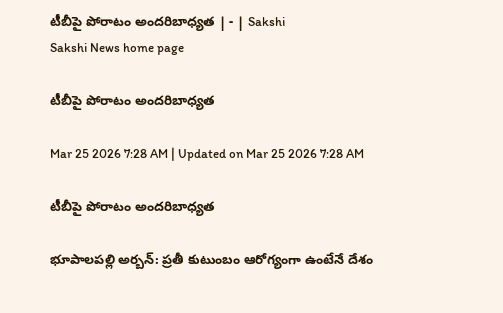టీబీపై పోరాటం అందరిబాధ్యత | - | Sakshi
Sakshi News home page

టీబీపై పోరాటం అందరిబాధ్యత

Mar 25 2026 7:28 AM | Updated on Mar 25 2026 7:28 AM

టీబీపై పోరాటం అందరిబాధ్యత

భూపాలపల్లి అర్బన్‌: ప్రతీ కుటుంబం ఆరోగ్యంగా ఉంటేనే దేశం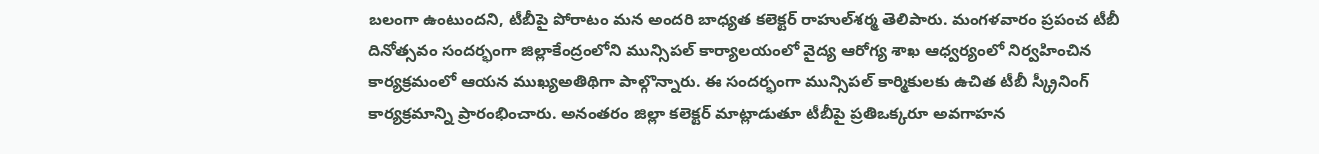బలంగా ఉంటుందని, టీబీపై పోరాటం మన అందరి బాధ్యత కలెక్టర్‌ రాహుల్‌శర్మ తెలిపారు. మంగళవారం ప్రపంచ టీబీ దినోత్సవం సందర్భంగా జిల్లాకేంద్రంలోని మున్సిపల్‌ కార్యాలయంలో వైద్య ఆరోగ్య శాఖ ఆధ్వర్యంలో నిర్వహించిన కార్యక్రమంలో ఆయన ముఖ్యఅతిథిగా పాల్గొన్నారు. ఈ సందర్భంగా మున్సిపల్‌ కార్మికులకు ఉచిత టీబీ స్క్రీనింగ్‌ కార్యక్రమాన్ని ప్రారంభించారు. అనంతరం జిల్లా కలెక్టర్‌ మాట్లాడుతూ టీబీపై ప్రతిఒక్కరూ అవగాహన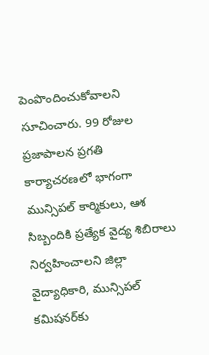పెంపొందించుకోవాలని సూచించారు. 99 రోజుల ప్రజాపాలన ప్రగతి కార్యాచరణలో భాగంగా మున్సిపల్‌ కార్మికులు, ఆశ సిబ్బందికి ప్రత్యేక వైద్య శిబిరాలు నిర్వహించాలని జిల్లా వైద్యాధికారి, మున్సిపల్‌ కమిషనర్‌కు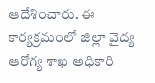ఆదేశించారు. ఈ కార్యక్రమంలో జిల్లా వైద్య ఆరోగ్య శాఖ అధికారి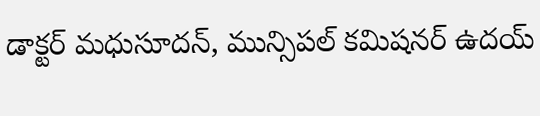డాక్టర్‌ మధుసూదన్‌, మున్సిపల్‌ కమిషనర్‌ ఉదయ్‌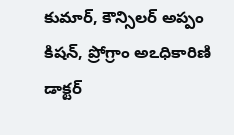కుమార్‌, కౌన్సిలర్‌ అప్పం కిషన్‌, ప్రోగ్రాం అఽధికారిణి డాక్టర్‌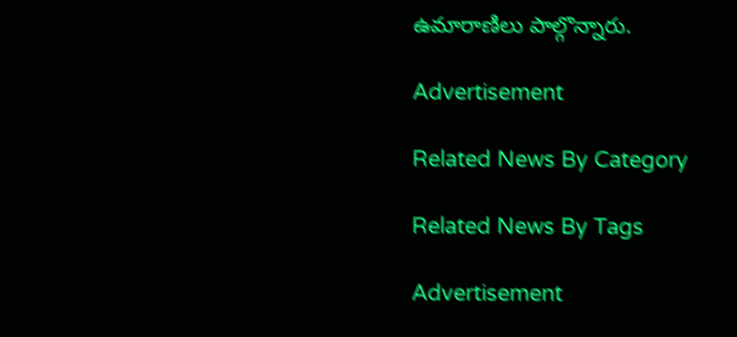ఉమారాణిలు పాల్గొన్నారు.

Advertisement

Related News By Category

Related News By Tags

Advertisement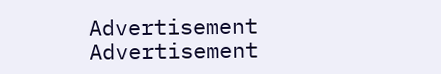Advertisement
Advertisement